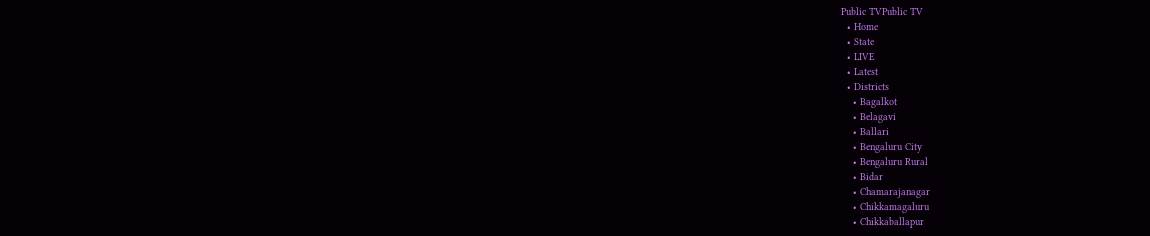Public TVPublic TV
  • Home
  • State
  • LIVE
  • Latest
  • Districts
    • Bagalkot
    • Belagavi
    • Ballari
    • Bengaluru City
    • Bengaluru Rural
    • Bidar
    • Chamarajanagar
    • Chikkamagaluru
    • Chikkaballapur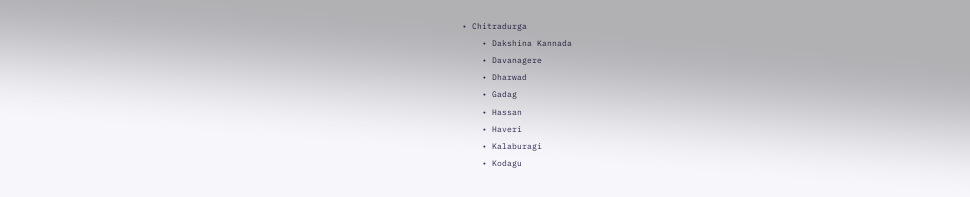• Chitradurga
    • Dakshina Kannada
    • Davanagere
    • Dharwad
    • Gadag
    • Hassan
    • Haveri
    • Kalaburagi
    • Kodagu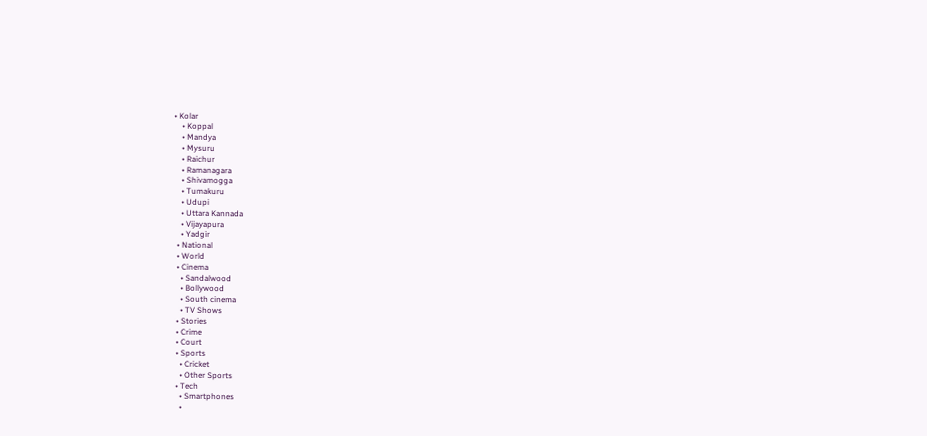• Kolar
    • Koppal
    • Mandya
    • Mysuru
    • Raichur
    • Ramanagara
    • Shivamogga
    • Tumakuru
    • Udupi
    • Uttara Kannada
    • Vijayapura
    • Yadgir
  • National
  • World
  • Cinema
    • Sandalwood
    • Bollywood
    • South cinema
    • TV Shows
  • Stories
  • Crime
  • Court
  • Sports
    • Cricket
    • Other Sports
  • Tech
    • Smartphones
    •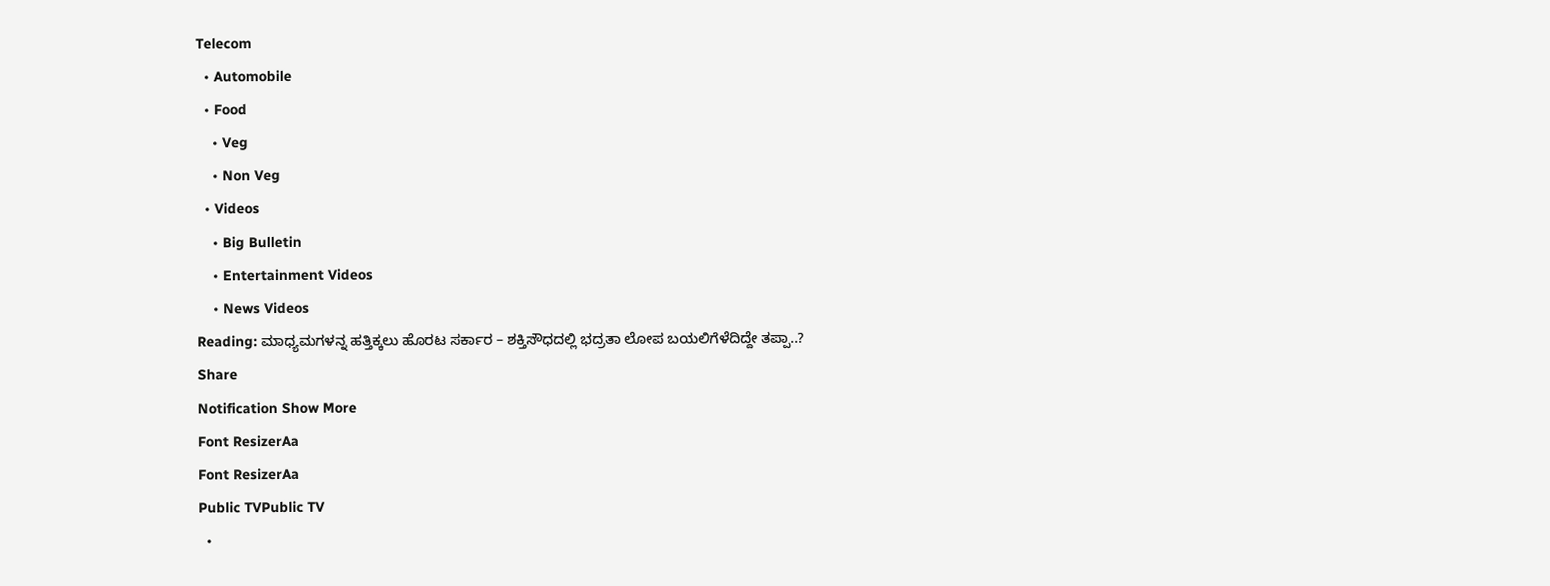Telecom
  • Automobile
  • Food
    • Veg
    • Non Veg
  • Videos
    • Big Bulletin
    • Entertainment Videos
    • News Videos
Reading: ಮಾಧ್ಯಮಗಳನ್ನ ಹತ್ತಿಕ್ಕಲು ಹೊರಟ ಸರ್ಕಾರ – ಶಕ್ತಿಸೌಧದಲ್ಲಿ ಭದ್ರತಾ ಲೋಪ ಬಯಲಿಗೆಳೆದಿದ್ದೇ ತಪ್ಪಾ..?
Share
Notification Show More
Font ResizerAa
Font ResizerAa
Public TVPublic TV
  •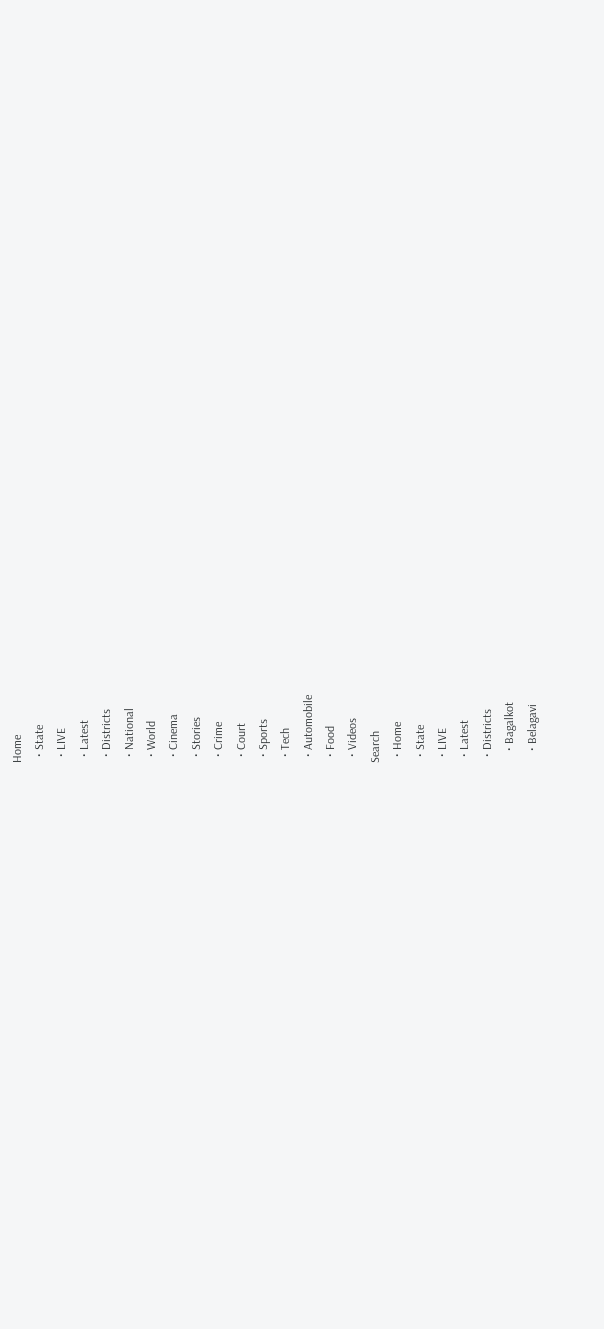Home
  • State
  • LIVE
  • Latest
  • Districts
  • National
  • World
  • Cinema
  • Stories
  • Crime
  • Court
  • Sports
  • Tech
  • Automobile
  • Food
  • Videos
Search
  • Home
  • State
  • LIVE
  • Latest
  • Districts
    • Bagalkot
    • Belagavi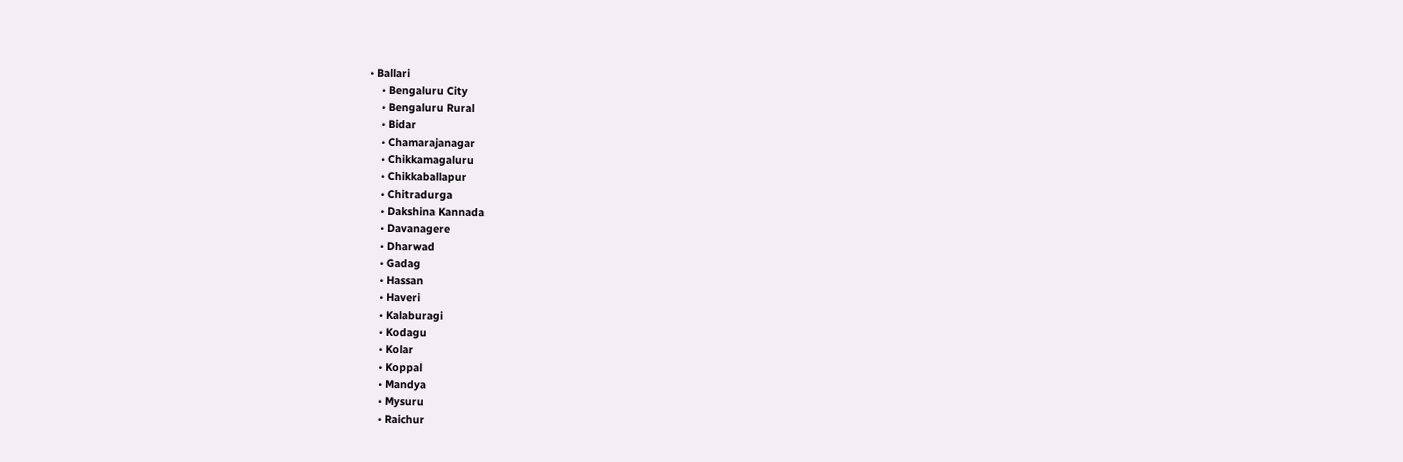• Ballari
    • Bengaluru City
    • Bengaluru Rural
    • Bidar
    • Chamarajanagar
    • Chikkamagaluru
    • Chikkaballapur
    • Chitradurga
    • Dakshina Kannada
    • Davanagere
    • Dharwad
    • Gadag
    • Hassan
    • Haveri
    • Kalaburagi
    • Kodagu
    • Kolar
    • Koppal
    • Mandya
    • Mysuru
    • Raichur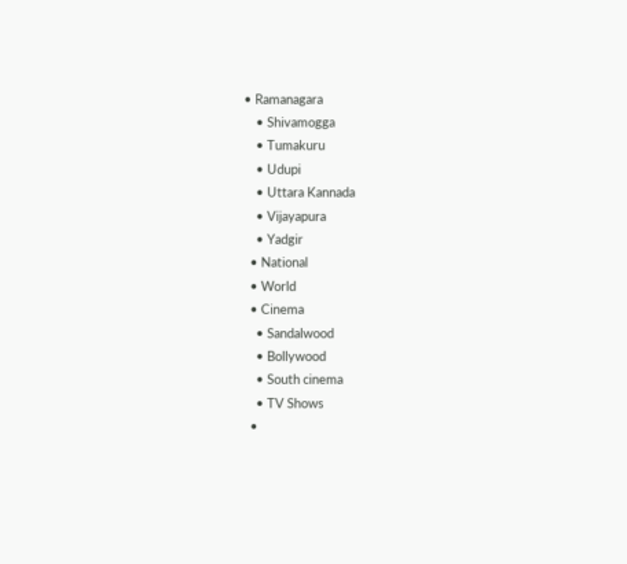• Ramanagara
    • Shivamogga
    • Tumakuru
    • Udupi
    • Uttara Kannada
    • Vijayapura
    • Yadgir
  • National
  • World
  • Cinema
    • Sandalwood
    • Bollywood
    • South cinema
    • TV Shows
  •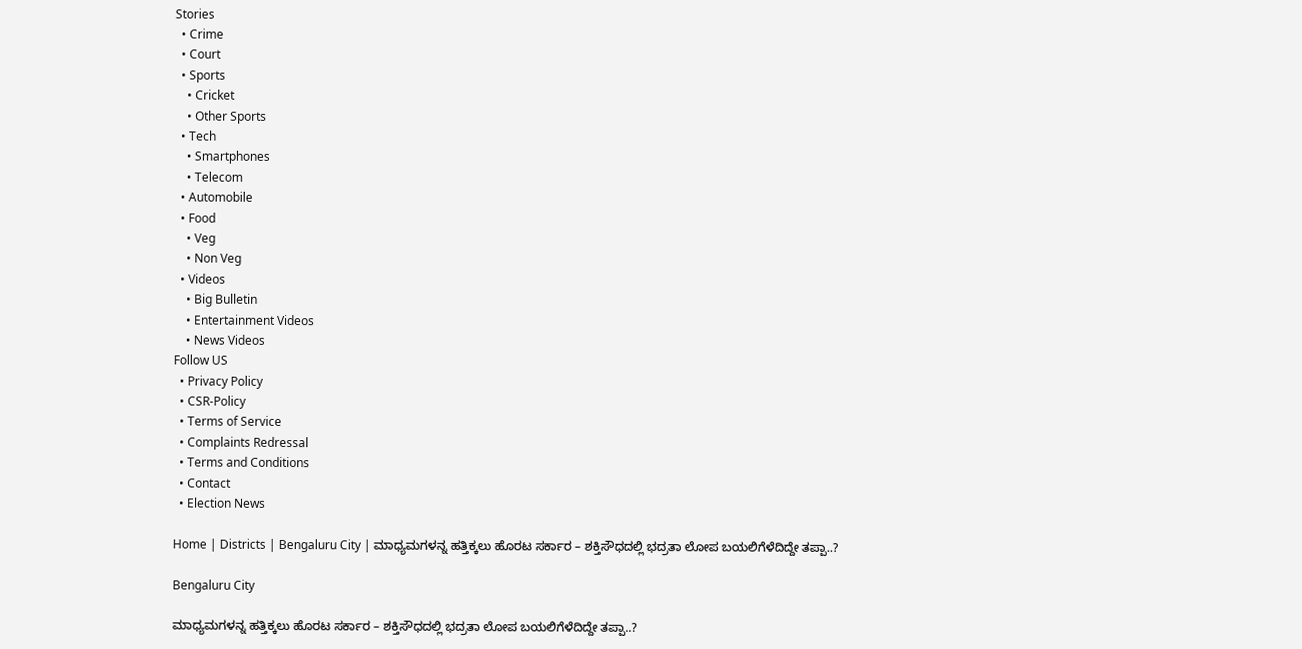Stories
  • Crime
  • Court
  • Sports
    • Cricket
    • Other Sports
  • Tech
    • Smartphones
    • Telecom
  • Automobile
  • Food
    • Veg
    • Non Veg
  • Videos
    • Big Bulletin
    • Entertainment Videos
    • News Videos
Follow US
  • Privacy Policy
  • CSR-Policy
  • Terms of Service
  • Complaints Redressal
  • Terms and Conditions
  • Contact
  • Election News

Home | Districts | Bengaluru City | ಮಾಧ್ಯಮಗಳನ್ನ ಹತ್ತಿಕ್ಕಲು ಹೊರಟ ಸರ್ಕಾರ – ಶಕ್ತಿಸೌಧದಲ್ಲಿ ಭದ್ರತಾ ಲೋಪ ಬಯಲಿಗೆಳೆದಿದ್ದೇ ತಪ್ಪಾ..?

Bengaluru City

ಮಾಧ್ಯಮಗಳನ್ನ ಹತ್ತಿಕ್ಕಲು ಹೊರಟ ಸರ್ಕಾರ – ಶಕ್ತಿಸೌಧದಲ್ಲಿ ಭದ್ರತಾ ಲೋಪ ಬಯಲಿಗೆಳೆದಿದ್ದೇ ತಪ್ಪಾ..?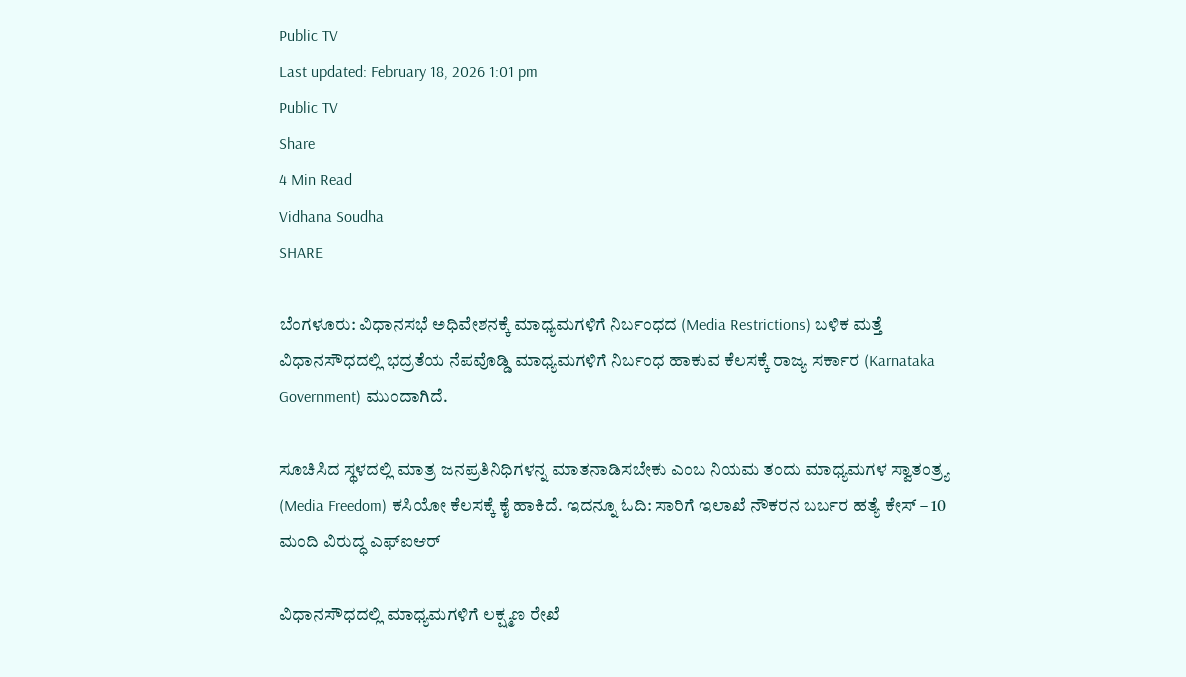Public TV
Last updated: February 18, 2026 1:01 pm
Public TV
Share
4 Min Read
Vidhana Soudha
SHARE

ಬೆಂಗಳೂರು: ವಿಧಾನಸಭೆ ಅಧಿವೇಶನಕ್ಕೆ ಮಾಧ್ಯಮಗಳಿಗೆ ನಿರ್ಬಂಧದ (Media Restrictions) ಬಳಿಕ ಮತ್ತೆ ವಿಧಾನಸೌಧದಲ್ಲಿ ಭದ್ರತೆಯ ನೆಪವೊಡ್ಡಿ ಮಾಧ್ಯಮಗಳಿಗೆ ನಿರ್ಬಂಧ ಹಾಕುವ ಕೆಲಸಕ್ಕೆ ರಾಜ್ಯ ಸರ್ಕಾರ (Karnataka Government) ಮುಂದಾಗಿದೆ.

ಸೂಚಿಸಿದ ಸ್ಥಳದಲ್ಲಿ ಮಾತ್ರ ಜನಪ್ರತಿನಿಧಿಗಳನ್ನ ಮಾತನಾಡಿಸಬೇಕು ಎಂಬ ನಿಯಮ ತಂದು ಮಾಧ್ಯಮಗಳ ಸ್ವಾತಂತ್ರ‍್ಯ (Media Freedom) ಕಸಿಯೋ ಕೆಲಸಕ್ಕೆ ಕೈ ಹಾಕಿದೆ. ಇದನ್ನೂ ಓದಿ: ಸಾರಿಗೆ ಇಲಾಖೆ ನೌಕರನ ಬರ್ಬರ ಹತ್ಯೆ ಕೇಸ್ – 10 ಮಂದಿ ವಿರುದ್ಧ ಎಫ್‌ಐಆರ್

ವಿಧಾನಸೌಧದಲ್ಲಿ ಮಾಧ್ಯಮಗಳಿಗೆ ಲಕ್ಷ್ಮಣ ರೇಖೆ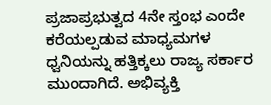ಪ್ರಜಾಪ್ರಭುತ್ವದ 4ನೇ ಸ್ತಂಭ ಎಂದೇ ಕರೆಯಲ್ಪಡುವ ಮಾಧ್ಯಮಗಳ ಧ್ವನಿಯನ್ನು ಹತ್ತಿಕ್ಕಲು ರಾಜ್ಯ ಸರ್ಕಾರ ಮುಂದಾಗಿದೆ. ಅಭಿವ್ಯಕ್ತಿ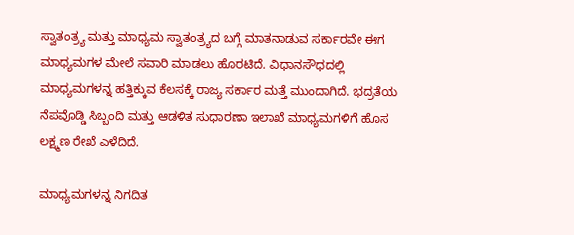ಸ್ವಾತಂತ್ರ‍್ಯ ಮತ್ತು ಮಾಧ್ಯಮ ಸ್ವಾತಂತ್ರ‍್ಯದ ಬಗ್ಗೆ ಮಾತನಾಡುವ ಸರ್ಕಾರವೇ ಈಗ ಮಾಧ್ಯಮಗಳ ಮೇಲೆ ಸವಾರಿ ಮಾಡಲು ಹೊರಟಿದೆ. ವಿಧಾನಸೌಧದಲ್ಲಿ ಮಾಧ್ಯಮಗಳನ್ನ ಹತ್ತಿಕ್ಕುವ ಕೆಲಸಕ್ಕೆ ರಾಜ್ಯ ಸರ್ಕಾರ ಮತ್ತೆ ಮುಂದಾಗಿದೆ. ಭದ್ರತೆಯ ನೆಪವೊಡ್ಡಿ ಸಿಬ್ಬಂದಿ ಮತ್ತು ಆಡಳಿತ ಸುಧಾರಣಾ ಇಲಾಖೆ ಮಾಧ್ಯಮಗಳಿಗೆ ಹೊಸ ಲಕ್ಷ್ಮಣ ರೇಖೆ ಎಳೆದಿದೆ.

ಮಾಧ್ಯಮಗಳನ್ನ ನಿಗದಿತ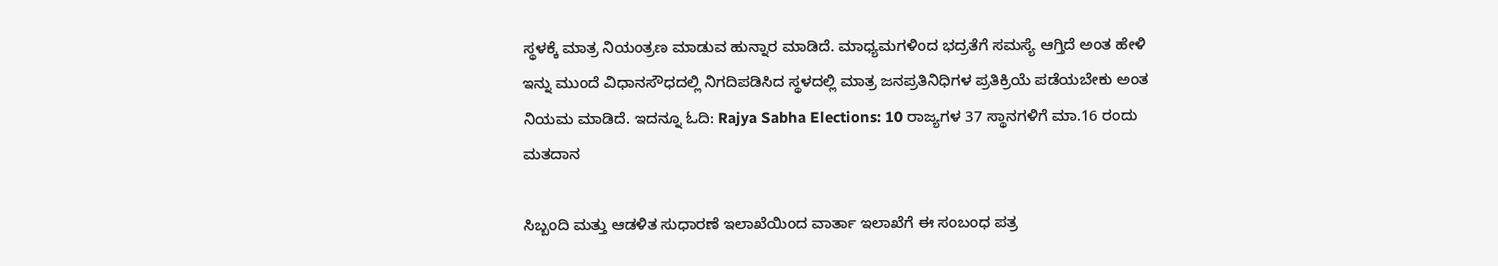ಸ್ಥಳಕ್ಕೆ ಮಾತ್ರ ನಿಯಂತ್ರಣ ಮಾಡುವ ಹುನ್ನಾರ ಮಾಡಿದೆ. ಮಾಧ್ಯಮಗಳಿಂದ ಭದ್ರತೆಗೆ ಸಮಸ್ಯೆ ಆಗ್ತಿದೆ ಅಂತ ಹೇಳಿ ಇನ್ನು ಮುಂದೆ ವಿಧಾನಸೌಧದಲ್ಲಿ ನಿಗದಿಪಡಿಸಿದ ಸ್ಥಳದಲ್ಲಿ ಮಾತ್ರ ಜನಪ್ರತಿನಿಧಿಗಳ ಪ್ರತಿಕ್ರಿಯೆ ಪಡೆಯಬೇಕು ಅಂತ ನಿಯಮ ಮಾಡಿದೆ. ಇದನ್ನೂ ಓದಿ: Rajya Sabha Elections: 10 ರಾಜ್ಯಗಳ 37 ಸ್ಥಾನಗಳಿಗೆ ಮಾ.16 ರಂದು ಮತದಾನ

ಸಿಬ್ಬಂದಿ ಮತ್ತು ಆಡಳಿತ ಸುಧಾರಣೆ ಇಲಾಖೆಯಿಂದ ವಾರ್ತಾ ಇಲಾಖೆಗೆ ಈ ಸಂಬಂಧ ಪತ್ರ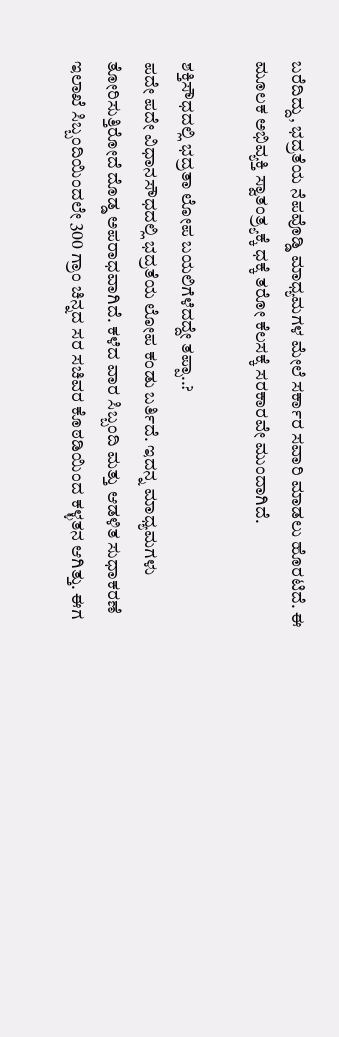ಬರೆದಿದ್ದು, ಭದ್ರತೆಯ ನೆಪವೊಡ್ಡಿ ಮಾಧ್ಯಮಗಳ ಮೇಲೆ ಸರ್ಕಾರ ಸವಾರಿ ಮಾಡಲು ಹೊರಟಿದೆ. ಈ ಮೂಲಕ ಅಭಿವ್ಯಕ್ತಿ ಸ್ವಾತಂತ್ರ‍್ಯಕ್ಕೆ ಧಕ್ಕೆ ತರೋ ಕೆಲಸಕ್ಕೆ ಸರಕಾರವೇ ಮುಂದಾಗಿದೆ.

ಶಕ್ತಿಸೌಧದಲ್ಲಿ ಭದ್ರತಾ ಲೋಪ ಬಯಲಿಗೆಳೆದದ್ದೇ ತಪ್ಪಾ..?
ಪದೇ ಪದೇ ವಿಧಾನಸೌಧದಲ್ಲಿ ಭದ್ರತೆಯ ಲೋಪ ಕಂಡು ಬರ್ತಿದೆ. ಇದನ್ನ ಮಾಧ್ಯಮಗಳು ತೋರಿಸುತ್ತಿರೋದೆ ದೊಡ್ಡ ಅಪರಾಧವಾಗಿದೆ. ಕಳೆದ ವಾರ ಸಿಬ್ಬಂದಿ ಮತ್ತು ಆಡಳಿತ ಸುಧಾಕರಣೆ ಇಲಾಖೆ ಸಿಬ್ಬಂದಿಯಿಂದಲೇ 300 ಗ್ರಾಂ ಚಿನ್ನದ ಸರ ಸಚಿವರ ಕೊಠಡಿಯಿಂದ ಕಳ್ಳತನ ಆಗಿತ್ತು. ಈಗ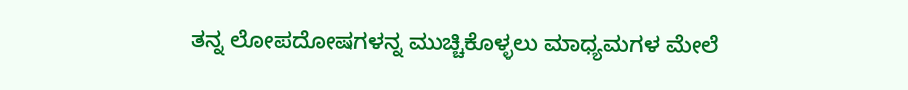ತನ್ನ ಲೋಪದೋಷಗಳನ್ನ ಮುಚ್ಚಿಕೊಳ್ಳಲು ಮಾಧ್ಯಮಗಳ ಮೇಲೆ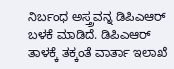ನಿರ್ಬಂಧ ಅಸ್ತ್ರವನ್ನ ಡಿಪಿಎಆರ್ ಬಳಕೆ ಮಾಡಿದೆ. ಡಿಪಿಎಆರ್ ತಾಳಕ್ಕೆ ತಕ್ಕಂತೆ ವಾರ್ತಾ ಇಲಾಖೆ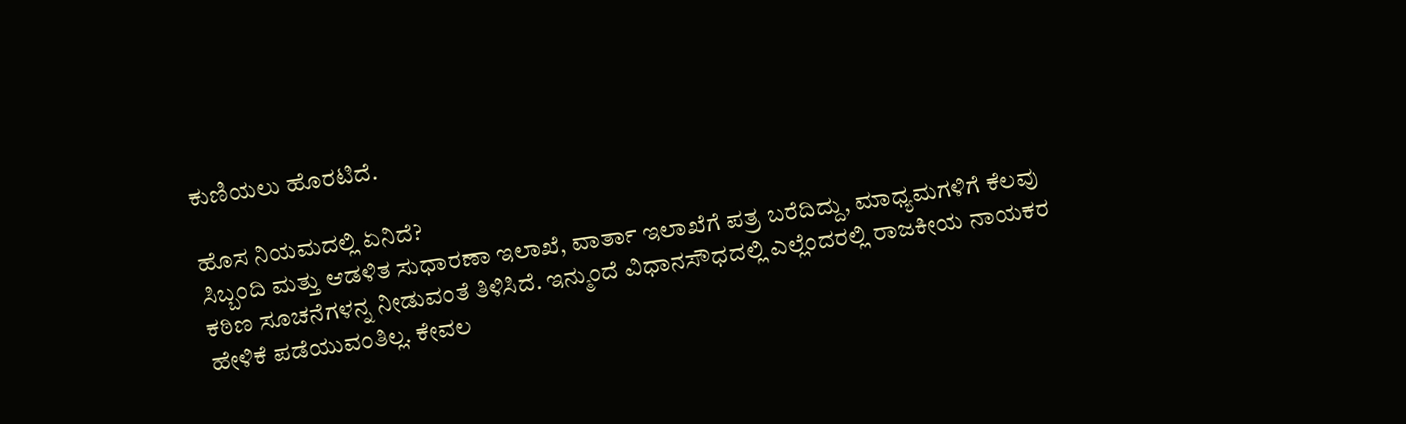ಕುಣಿಯಲು ಹೊರಟಿದೆ.

ಹೊಸ ನಿಯಮದಲ್ಲಿ ಏನಿದೆ?
ಸಿಬ್ಬಂದಿ ಮತ್ತು ಆಡಳಿತ ಸುಧಾರಣಾ ಇಲಾಖೆ, ವಾರ್ತಾ ಇಲಾಖೆಗೆ ಪತ್ರ ಬರೆದಿದ್ದು, ಮಾಧ್ಯಮಗಳಿಗೆ ಕೆಲವು ಕಠಿಣ ಸೂಚನೆಗಳನ್ನ ನೀಡುವಂತೆ ತಿಳಿಸಿದೆ. ಇನ್ಮುಂದೆ ವಿಧಾನಸೌಧದಲ್ಲಿ ಎಲ್ಲೆಂದರಲ್ಲಿ ರಾಜಕೀಯ ನಾಯಕರ ಹೇಳಿಕೆ ಪಡೆಯುವಂತಿಲ್ಲ. ಕೇವಲ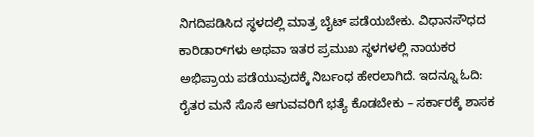ನಿಗದಿಪಡಿಸಿದ ಸ್ಥಳದಲ್ಲಿ ಮಾತ್ರ ಬೈಟ್ ಪಡೆಯಬೇಕು. ವಿಧಾನಸೌಧದ ಕಾರಿಡಾರ್‌ಗಳು ಅಥವಾ ಇತರ ಪ್ರಮುಖ ಸ್ಥಳಗಳಲ್ಲಿ ನಾಯಕರ ಅಭಿಪ್ರಾಯ ಪಡೆಯುವುದಕ್ಕೆ ನಿರ್ಬಂಧ ಹೇರಲಾಗಿದೆ. ಇದನ್ನೂ ಓದಿ: ರೈತರ ಮನೆ ಸೊಸೆ ಆಗುವವರಿಗೆ ಭತ್ಯೆ ಕೊಡಬೇಕು – ಸರ್ಕಾರಕ್ಕೆ ಶಾಸಕ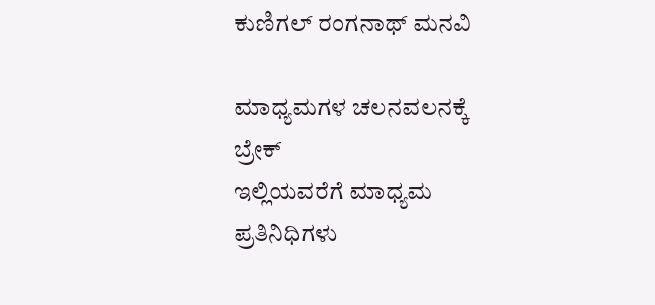ಕುಣಿಗಲ್ ರಂಗನಾಥ್ ಮನವಿ

ಮಾಧ್ಯಮಗಳ ಚಲನವಲನಕ್ಕೆ ಬ್ರೇಕ್
ಇಲ್ಲಿಯವರೆಗೆ ಮಾಧ್ಯಮ ಪ್ರತಿನಿಧಿಗಳು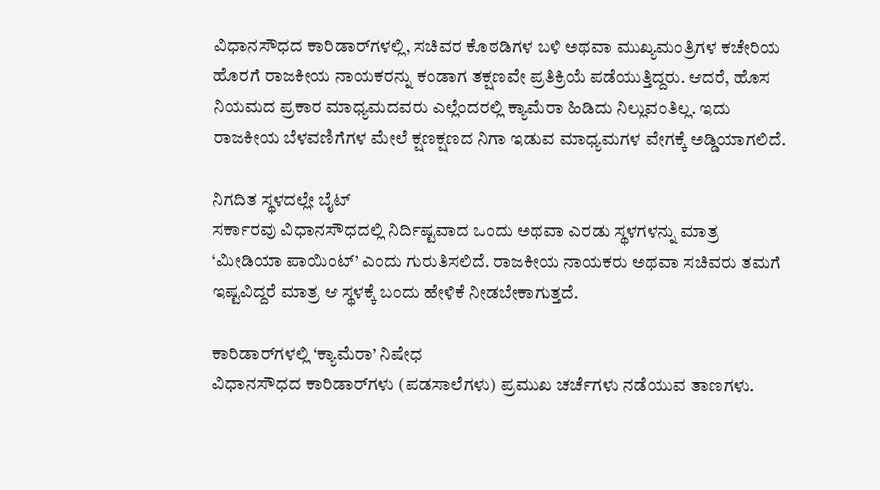ವಿಧಾನಸೌಧದ ಕಾರಿಡಾರ್‌ಗಳಲ್ಲಿ, ಸಚಿವರ ಕೊಠಡಿಗಳ ಬಳಿ ಅಥವಾ ಮುಖ್ಯಮಂತ್ರಿಗಳ ಕಚೇರಿಯ ಹೊರಗೆ ರಾಜಕೀಯ ನಾಯಕರನ್ನು ಕಂಡಾಗ ತಕ್ಷಣವೇ ಪ್ರತಿಕ್ರಿಯೆ ಪಡೆಯುತ್ತಿದ್ದರು. ಆದರೆ, ಹೊಸ ನಿಯಮದ ಪ್ರಕಾರ ಮಾಧ್ಯಮದವರು ಎಲ್ಲೆಂದರಲ್ಲಿ ಕ್ಯಾಮೆರಾ ಹಿಡಿದು ನಿಲ್ಲುವಂತಿಲ್ಲ. ಇದು ರಾಜಕೀಯ ಬೆಳವಣಿಗೆಗಳ ಮೇಲೆ ಕ್ಷಣಕ್ಷಣದ ನಿಗಾ ಇಡುವ ಮಾಧ್ಯಮಗಳ ವೇಗಕ್ಕೆ ಅಡ್ಡಿಯಾಗಲಿದೆ.

ನಿಗದಿತ ಸ್ಥಳದಲ್ಲೇ ಬೈಟ್
ಸರ್ಕಾರವು ವಿಧಾನಸೌಧದಲ್ಲಿ ನಿರ್ದಿಷ್ಟವಾದ ಒಂದು ಅಥವಾ ಎರಡು ಸ್ಥಳಗಳನ್ನು ಮಾತ್ರ ‘ಮೀಡಿಯಾ ಪಾಯಿಂಟ್’ ಎಂದು ಗುರುತಿಸಲಿದೆ. ರಾಜಕೀಯ ನಾಯಕರು ಅಥವಾ ಸಚಿವರು ತಮಗೆ ಇಷ್ಟವಿದ್ದರೆ ಮಾತ್ರ ಆ ಸ್ಥಳಕ್ಕೆ ಬಂದು ಹೇಳಿಕೆ ನೀಡಬೇಕಾಗುತ್ತದೆ.

ಕಾರಿಡಾರ್‌ಗಳಲ್ಲಿ ‘ಕ್ಯಾಮೆರಾ’ ನಿಷೇಧ
ವಿಧಾನಸೌಧದ ಕಾರಿಡಾರ್‌ಗಳು (ಪಡಸಾಲೆಗಳು) ಪ್ರಮುಖ ಚರ್ಚೆಗಳು ನಡೆಯುವ ತಾಣಗಳು.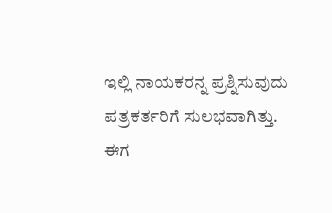ಇಲ್ಲಿ ನಾಯಕರನ್ನ ಪ್ರಶ್ನಿಸುವುದು ಪತ್ರಕರ್ತರಿಗೆ ಸುಲಭವಾಗಿತ್ತು. ಈಗ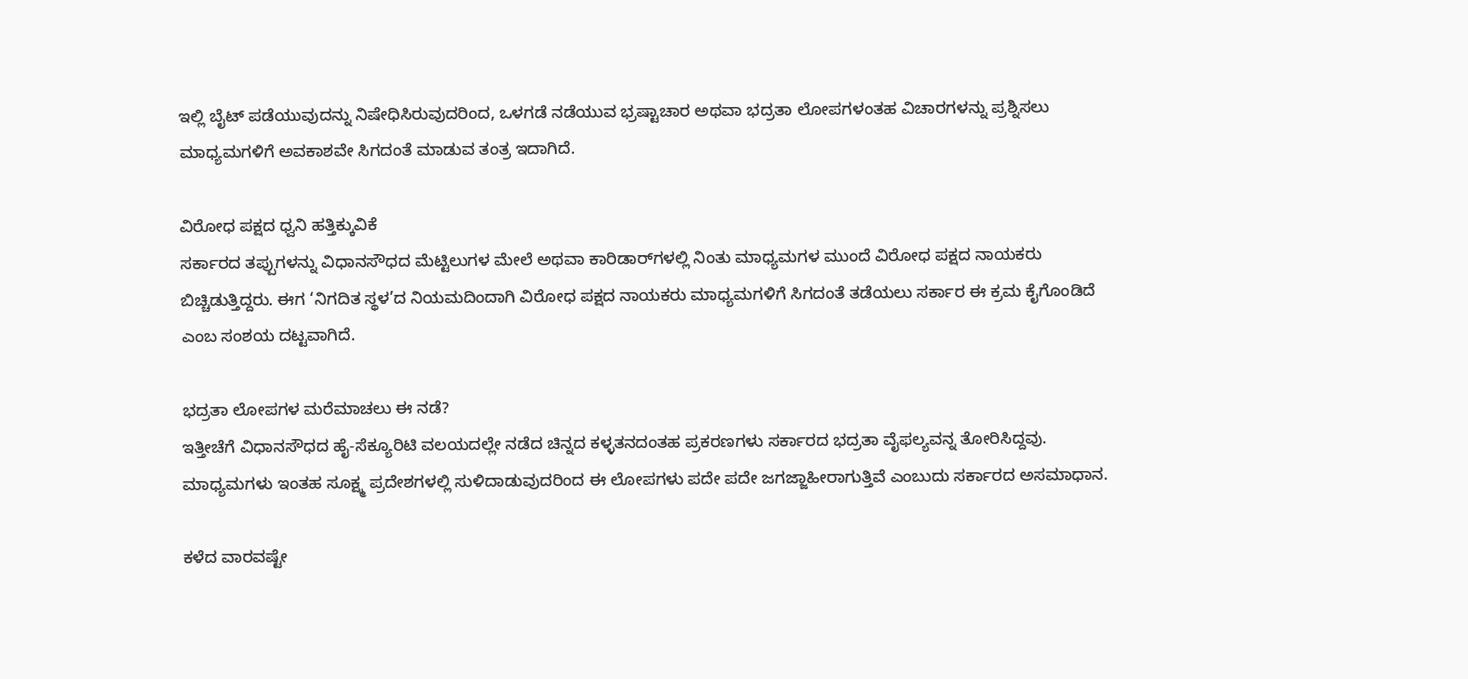ಇಲ್ಲಿ ಬೈಟ್ ಪಡೆಯುವುದನ್ನು ನಿಷೇಧಿಸಿರುವುದರಿಂದ, ಒಳಗಡೆ ನಡೆಯುವ ಭ್ರಷ್ಟಾಚಾರ ಅಥವಾ ಭದ್ರತಾ ಲೋಪಗಳಂತಹ ವಿಚಾರಗಳನ್ನು ಪ್ರಶ್ನಿಸಲು ಮಾಧ್ಯಮಗಳಿಗೆ ಅವಕಾಶವೇ ಸಿಗದಂತೆ ಮಾಡುವ ತಂತ್ರ ಇದಾಗಿದೆ.

ವಿರೋಧ ಪಕ್ಷದ ಧ್ವನಿ ಹತ್ತಿಕ್ಕುವಿಕೆ
ಸರ್ಕಾರದ ತಪ್ಪುಗಳನ್ನು ವಿಧಾನಸೌಧದ ಮೆಟ್ಟಿಲುಗಳ ಮೇಲೆ ಅಥವಾ ಕಾರಿಡಾರ್‌ಗಳಲ್ಲಿ ನಿಂತು ಮಾಧ್ಯಮಗಳ ಮುಂದೆ ವಿರೋಧ ಪಕ್ಷದ ನಾಯಕರು ಬಿಚ್ಚಿಡುತ್ತಿದ್ದರು. ಈಗ ‘ನಿಗದಿತ ಸ್ಥಳ’ದ ನಿಯಮದಿಂದಾಗಿ ವಿರೋಧ ಪಕ್ಷದ ನಾಯಕರು ಮಾಧ್ಯಮಗಳಿಗೆ ಸಿಗದಂತೆ ತಡೆಯಲು ಸರ್ಕಾರ ಈ ಕ್ರಮ ಕೈಗೊಂಡಿದೆ ಎಂಬ ಸಂಶಯ ದಟ್ಟವಾಗಿದೆ.

ಭದ್ರತಾ ಲೋಪಗಳ ಮರೆಮಾಚಲು ಈ ನಡೆ?
ಇತ್ತೀಚೆಗೆ ವಿಧಾನಸೌಧದ ಹೈ-ಸೆಕ್ಯೂರಿಟಿ ವಲಯದಲ್ಲೇ ನಡೆದ ಚಿನ್ನದ ಕಳ್ಳತನದಂತಹ ಪ್ರಕರಣಗಳು ಸರ್ಕಾರದ ಭದ್ರತಾ ವೈಫಲ್ಯವನ್ನ ತೋರಿಸಿದ್ದವು. ಮಾಧ್ಯಮಗಳು ಇಂತಹ ಸೂಕ್ಷ್ಮ ಪ್ರದೇಶಗಳಲ್ಲಿ ಸುಳಿದಾಡುವುದರಿಂದ ಈ ಲೋಪಗಳು ಪದೇ ಪದೇ ಜಗಜ್ಜಾಹೀರಾಗುತ್ತಿವೆ ಎಂಬುದು ಸರ್ಕಾರದ ಅಸಮಾಧಾನ.

ಕಳೆದ ವಾರವಷ್ಟೇ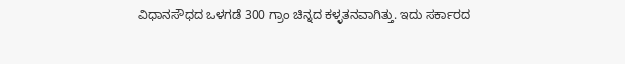ವಿಧಾನಸೌಧದ ಒಳಗಡೆ 300 ಗ್ರಾಂ ಚಿನ್ನದ ಕಳ್ಳತನವಾಗಿತ್ತು. ಇದು ಸರ್ಕಾರದ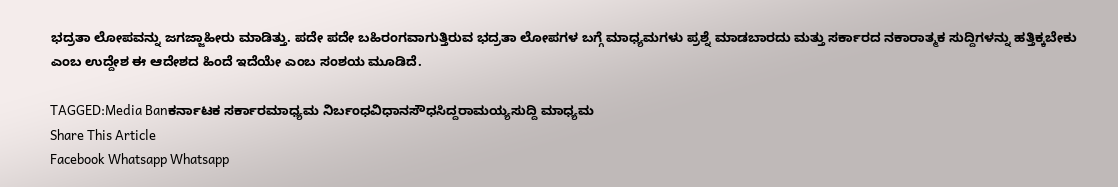ಭದ್ರತಾ ಲೋಪವನ್ನು ಜಗಜ್ಜಾಹೀರು ಮಾಡಿತ್ತು. ಪದೇ ಪದೇ ಬಹಿರಂಗವಾಗುತ್ತಿರುವ ಭದ್ರತಾ ಲೋಪಗಳ ಬಗ್ಗೆ ಮಾಧ್ಯಮಗಳು ಪ್ರಶ್ನೆ ಮಾಡಬಾರದು ಮತ್ತು ಸರ್ಕಾರದ ನಕಾರಾತ್ಮಕ ಸುದ್ದಿಗಳನ್ನು ಹತ್ತಿಕ್ಕಬೇಕು ಎಂಬ ಉದ್ದೇಶ ಈ ಆದೇಶದ ಹಿಂದೆ ಇದೆಯೇ ಎಂಬ ಸಂಶಯ ಮೂಡಿದೆ.

TAGGED:Media Banಕರ್ನಾಟಕ ಸರ್ಕಾರಮಾಧ್ಯಮ ನಿರ್ಬಂಧವಿಧಾನಸೌಧಸಿದ್ದರಾಮಯ್ಯಸುದ್ದಿ ಮಾಧ್ಯಮ
Share This Article
Facebook Whatsapp Whatsapp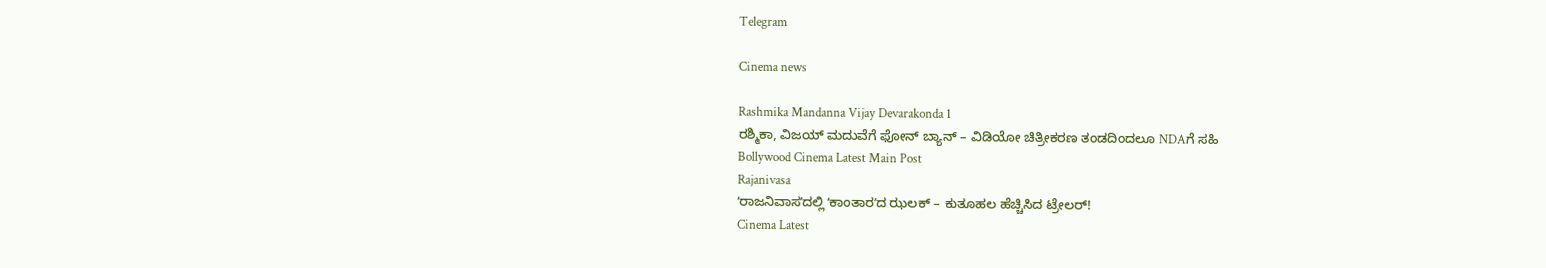Telegram

Cinema news

Rashmika Mandanna Vijay Devarakonda 1
ರಶ್ಮಿಕಾ, ವಿಜಯ್ ಮದುವೆಗೆ ಫೋನ್ ಬ್ಯಾನ್ – ವಿಡಿಯೋ ಚಿತ್ರೀಕರಣ ತಂಡದಿಂದಲೂ NDAಗೆ ಸಹಿ
Bollywood Cinema Latest Main Post
Rajanivasa
ʻರಾಜನಿವಾಸʼದಲ್ಲಿ ʻಕಾಂತಾರʼದ ಝಲಕ್‌ – ಕುತೂಹಲ ಹೆಚ್ಚಿಸಿದ ಟ್ರೇಲರ್‌!
Cinema Latest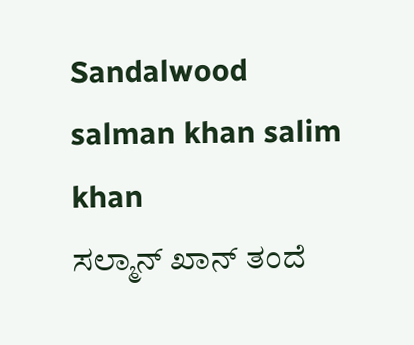Sandalwood
salman khan salim khan
ಸಲ್ಮಾನ್‌ ಖಾನ್‌ ತಂದೆ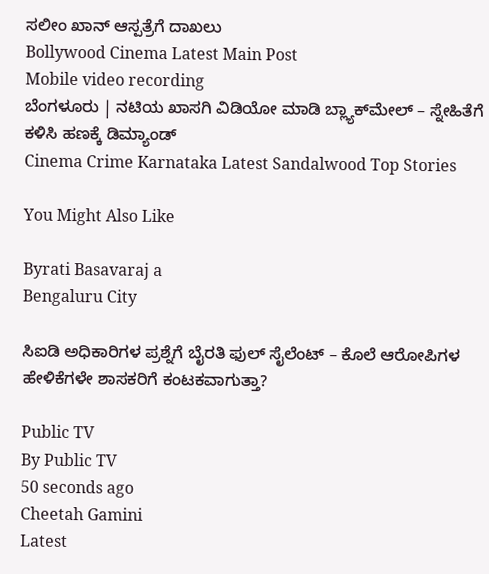ಸಲೀಂ ಖಾನ್‌ ಆಸ್ಪತ್ರೆಗೆ ದಾಖಲು
Bollywood Cinema Latest Main Post
Mobile video recording
ಬೆಂಗಳೂರು | ನಟಿಯ ಖಾಸಗಿ ವಿಡಿಯೋ ಮಾಡಿ ಬ್ಲ್ಯಾಕ್‌ಮೇಲ್‌ – ಸ್ನೇಹಿತೆಗೆ ಕಳಿಸಿ ಹಣಕ್ಕೆ ಡಿಮ್ಯಾಂಡ್‌
Cinema Crime Karnataka Latest Sandalwood Top Stories

You Might Also Like

Byrati Basavaraj a
Bengaluru City

ಸಿಐಡಿ ಅಧಿಕಾರಿಗಳ ಪ್ರಶ್ನೆಗೆ ಬೈರತಿ ಫುಲ್ ಸೈಲೆಂಟ್ – ಕೊಲೆ ಆರೋಪಿಗಳ ಹೇಳಿಕೆಗಳೇ ಶಾಸಕರಿಗೆ ಕಂಟಕವಾಗುತ್ತಾ?

Public TV
By Public TV
50 seconds ago
Cheetah Gamini
Latest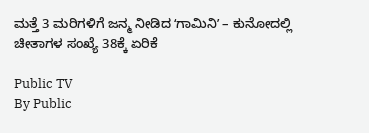ಮತ್ತೆ 3 ಮರಿಗಳಿಗೆ ಜನ್ಮ ನೀಡಿದ ʻಗಾಮಿನಿʼ – ಕುನೋದಲ್ಲಿ ಚೀತಾಗಳ ಸಂಖ್ಯೆ 38ಕ್ಕೆ ಏರಿಕೆ

Public TV
By Public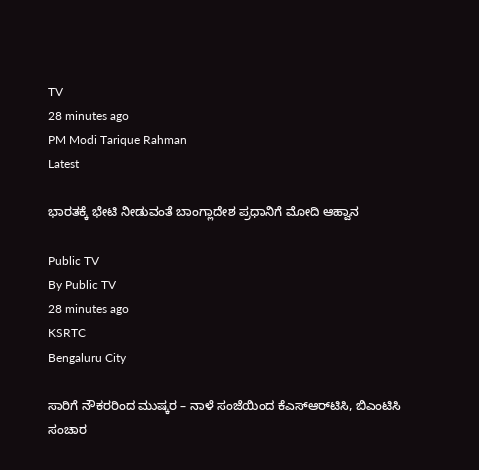TV
28 minutes ago
PM Modi Tarique Rahman
Latest

ಭಾರತಕ್ಕೆ ಭೇಟಿ ನೀಡುವಂತೆ ಬಾಂಗ್ಲಾದೇಶ ಪ್ರಧಾನಿಗೆ ಮೋದಿ ಆಹ್ವಾನ

Public TV
By Public TV
28 minutes ago
KSRTC
Bengaluru City

ಸಾರಿಗೆ ನೌಕರರಿಂದ ಮುಷ್ಕರ – ನಾಳೆ ಸಂಜೆಯಿಂದ ಕೆಎಸ್‌ಆರ್‌ಟಿಸಿ, ಬಿಎಂಟಿಸಿ ಸಂಚಾರ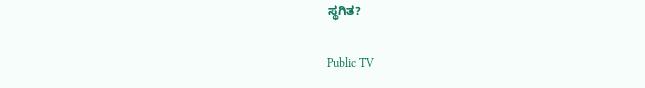ಸ್ಥಗಿತ?

Public TV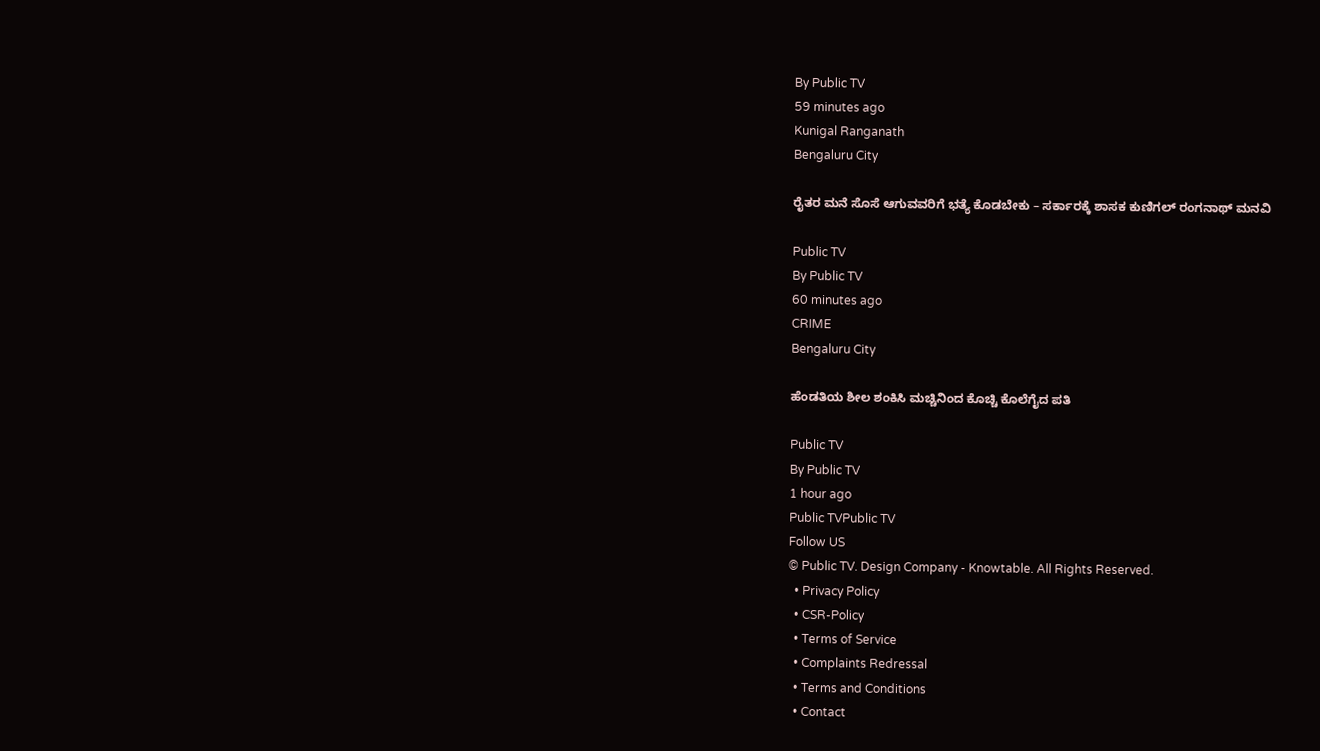By Public TV
59 minutes ago
Kunigal Ranganath
Bengaluru City

ರೈತರ ಮನೆ ಸೊಸೆ ಆಗುವವರಿಗೆ ಭತ್ಯೆ ಕೊಡಬೇಕು – ಸರ್ಕಾರಕ್ಕೆ ಶಾಸಕ ಕುಣಿಗಲ್ ರಂಗನಾಥ್ ಮನವಿ

Public TV
By Public TV
60 minutes ago
CRIME
Bengaluru City

ಹೆಂಡತಿಯ ಶೀಲ ಶಂಕಿಸಿ ಮಚ್ಚಿನಿಂದ ಕೊಚ್ಚಿ ಕೊಲೆಗೈದ ಪತಿ

Public TV
By Public TV
1 hour ago
Public TVPublic TV
Follow US
© Public TV. Design Company - Knowtable. All Rights Reserved.
  • Privacy Policy
  • CSR-Policy
  • Terms of Service
  • Complaints Redressal
  • Terms and Conditions
  • Contact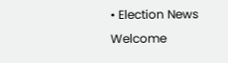• Election News
Welcome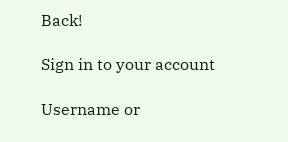Back!

Sign in to your account

Username or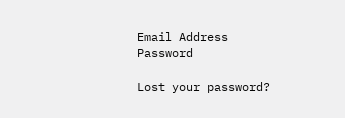Email Address
Password

Lost your password?